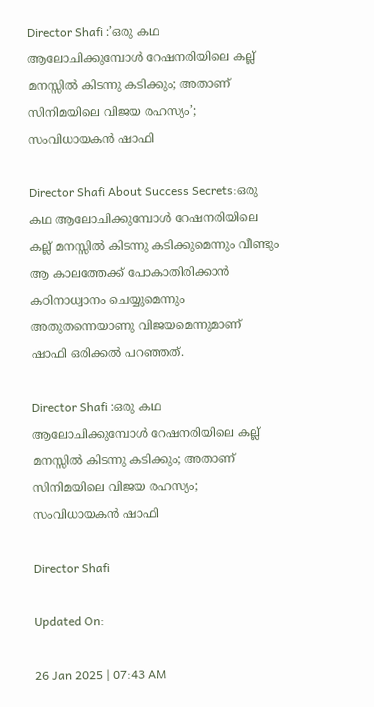Director Shafi :’ഒരു കഥ ആലോചിക്കുമ്പോൾ റേഷനരിയിലെ കല്ല് മനസ്സിൽ കിടന്നു കടിക്കും; അതാണ് സിനിമയിലെ വിജയ രഹസ്യം’; സംവിധായകൻ ഷാഫി

Director Shafi About Success Secrets:ഒരു കഥ ആലോചിക്കുമ്പോൾ റേഷനരിയിലെ കല്ല് മനസ്സിൽ കിടന്നു കടിക്കുമെന്നും വീണ്ടും ആ കാലത്തേക്ക് പോകാതിരിക്കാൻ കഠിനാധ്വാനം ചെയ്യുമെന്നും അതുതന്നെയാണു വിജയമെന്നുമാണ് ഷാഫി ഒരിക്കൽ പറഞ്ഞത്.

Director Shafi :ഒരു കഥ ആലോചിക്കുമ്പോൾ റേഷനരിയിലെ കല്ല് മനസ്സിൽ കിടന്നു കടിക്കും; അതാണ് സിനിമയിലെ വിജയ രഹസ്യം; സംവിധായകൻ ഷാഫി

Director Shafi

Updated On:

26 Jan 2025 | 07:43 AM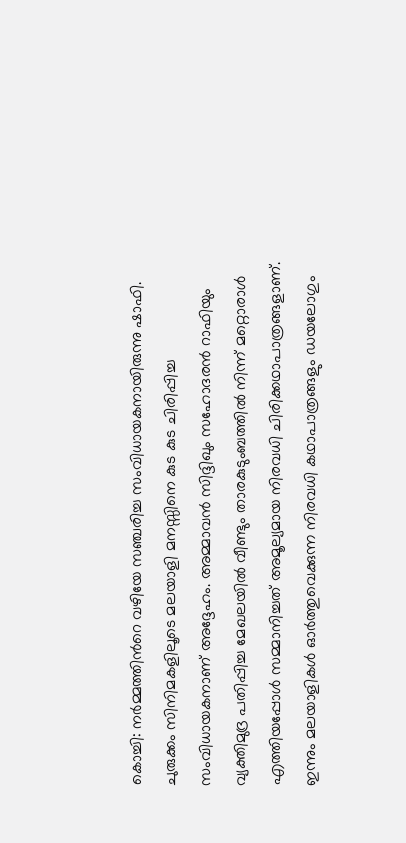കൊച്ചി: നര്‍മ്മത്തിന്‍റെ വഴിയേ സഞ്ചരിച്ച സംവിധായകനായിരുന്നു ഷാഫി. ചുരുക്കം സിനിമകളിലൂടെ മലയാളി മനസ്സിനെ കുട കുട ചിരിപ്പിച്ച സംവിധായകനാണ് അദ്ദേഹം. അമ്മാവൻ സിദ്ദിഖും സഹോദരൻ റാഫിയും വ്യക്തിമുദ്ര പതിപ്പിച്ച മേഖലയിൽ വീണ്ടും താരകുടുംബത്തിൽ നിന്ന് മറ്റൊരാൾ എത്തിയപ്പോൾ സമ്മാനിച്ചത് അമൂല്യമായ നിരവധി ചിരിക്കഥാപാത്രങ്ങളാണ്. ഇന്നും മലയാളികൾ ഓർത്തുവെക്കുന്ന നിരവധി കഥാപാത്രങ്ങളും ഡയലോഗും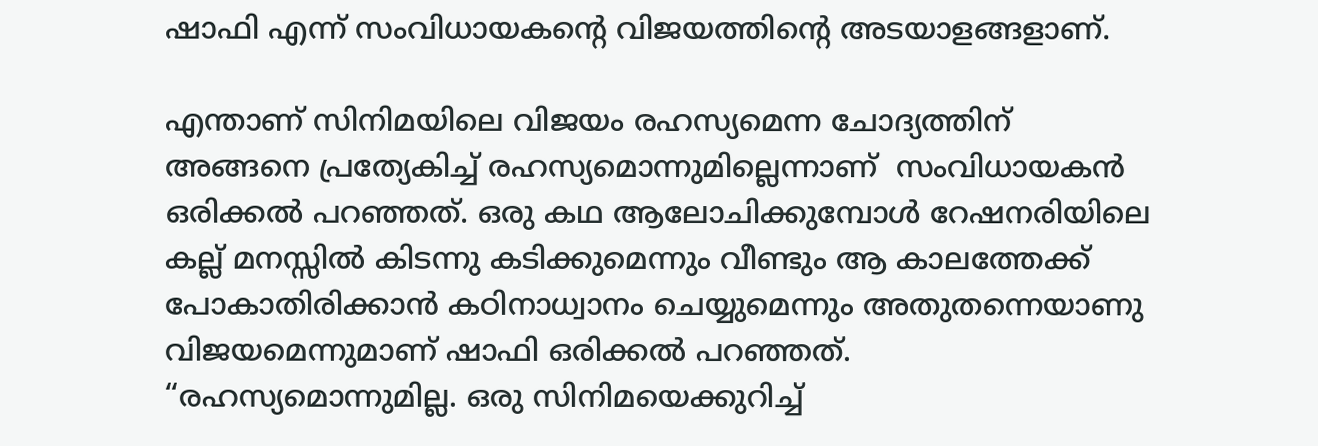ഷാഫി എന്ന് സംവിധായകന്റെ വിജയത്തിന്റെ അടയാളങ്ങളാണ്.

എന്താണ് സിനിമയിലെ വിജയം രഹസ്യമെന്ന ചോദ്യത്തിന് അങ്ങനെ പ്രത്യേകിച്ച് രഹസ്യമൊന്നുമില്ലെന്നാണ്  സംവിധായകൻ ഒരിക്കൽ പറഞ്ഞത്. ഒരു കഥ ആലോചിക്കുമ്പോൾ റേഷനരിയിലെ കല്ല് മനസ്സിൽ കിടന്നു കടിക്കുമെന്നും വീണ്ടും ആ കാലത്തേക്ക് പോകാതിരിക്കാൻ കഠിനാധ്വാനം ചെയ്യുമെന്നും അതുതന്നെയാണു വിജയമെന്നുമാണ് ഷാഫി ഒരിക്കൽ പറഞ്ഞത്. “രഹസ്യമൊന്നുമില്ല. ഒരു സിനിമയെക്കുറിച്ച്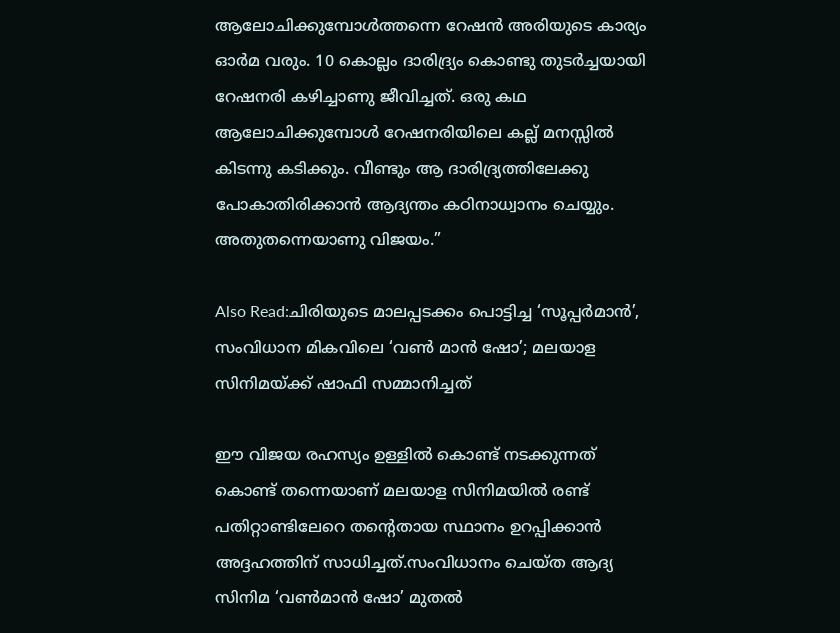ആലോചിക്കുമ്പോൾത്തന്നെ റേഷൻ അരിയുടെ കാര്യം ഓർമ വരും. 10 കൊല്ലം ദാരിദ്ര്യം കൊണ്ടു തുടർച്ചയായി റേഷനരി കഴിച്ചാണു ജീവിച്ചത്. ഒരു കഥ ആലോചിക്കുമ്പോൾ റേഷനരിയിലെ കല്ല് മനസ്സിൽ കിടന്നു കടിക്കും. വീണ്ടും ആ ദാരിദ്ര്യത്തിലേക്കു പോകാതിരിക്കാൻ ആദ്യന്തം കഠിനാധ്വാനം ചെയ്യും. അതുതന്നെയാണു വിജയം.”

Also Read:ചിരിയുടെ മാലപ്പടക്കം പൊട്ടിച്ച ‘സൂപ്പർമാൻ’, സംവിധാന മികവിലെ ‘വൺ മാൻ ഷോ’; മലയാള സിനിമയ്ക്ക് ഷാഫി സമ്മാനിച്ചത്

ഈ വിജയ രഹസ്യം ഉള്ളിൽ കൊണ്ട് നടക്കുന്നത് കൊണ്ട് തന്നെയാണ് മലയാള സിനിമയിൽ രണ്ട് പതിറ്റാണ്ടിലേറെ തന്റെതായ സ്ഥാനം ഉറപ്പിക്കാൻ അദ്ദഹത്തിന് സാധിച്ചത്.സംവിധാനം ചെയ്ത ആദ്യ സിനിമ ‘വൺമാൻ ഷോ’ മുതൽ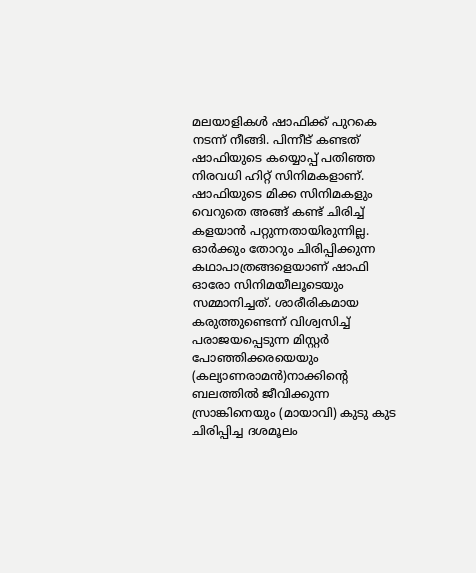മലയാളികൾ ഷാഫിക്ക് പുറകെ നടന്ന് നീങ്ങി. പിന്നീട് കണ്ടത് ഷാഫിയുടെ കയ്യൊപ്പ് പതിഞ്ഞ നിരവധി ഹിറ്റ് സിനിമകളാണ്. ഷാഫിയുടെ മിക്ക സിനിമകളും വെറുതെ അങ്ങ് കണ്ട് ചിരിച്ച് കളയാൻ പറ്റുന്നതായിരുന്നില്ല. ഓർക്കും തോറും ചിരിപ്പിക്കുന്ന കഥാപാത്രങ്ങളെയാണ് ഷാഫി ഓരോ സിനിമയീലൂടെയും സമ്മാനിച്ചത്. ശാരീരികമായ കരുത്തുണ്ടെന്ന് വിശ്വസിച്ച് പരാജയപ്പെടുന്ന മിസ്റ്റര്‍ പോഞ്ഞിക്കരയെയും (കല്യാണരാമന്‍)നാക്കിന്‍റെ ബലത്തില്‍ ജീവിക്കുന്ന സ്രാങ്കിനെയും (മായാവി) കുടു കുട ചിരിപ്പിച്ച ദശമൂലം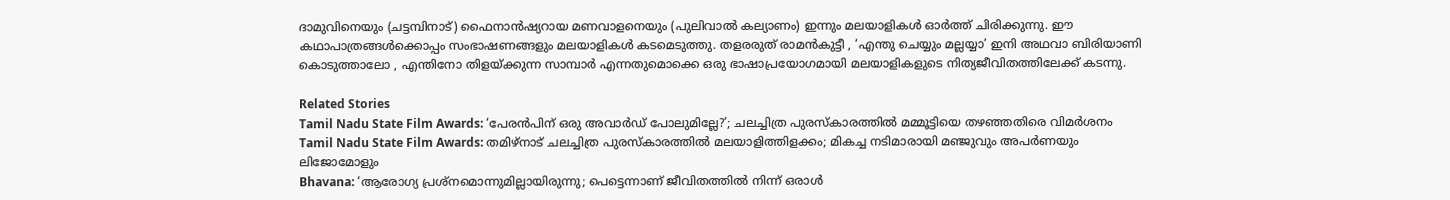ദാമുവിനെയും (ചട്ടമ്പിനാട്) ഫൈനാന്‍ഷ്യറായ മണവാളനെയും (പുലിവാല്‍ കല്യാണം) ഇന്നും മലയാളികൾ ഓർത്ത് ചിരിക്കുന്നു. ഈ കഥാപാത്രങ്ങൾക്കൊപ്പം സംഭാഷണങ്ങളും മലയാളികൾ കടമെടുത്തു. തളരരുത് രാമന്‍കുട്ടീ , ‘എന്തു ചെയ്യും മല്ലയ്യാ’ ഇനി അഥവാ ബിരിയാണി കൊടുത്താലോ , എന്തിനോ തിളയ്ക്കുന്ന സാമ്പാര്‍ എന്നതുമൊക്കെ ഒരു ഭാഷാപ്രയോഗമായി മലയാളികളുടെ നിത്യജീവിതത്തിലേക്ക് കടന്നു.

Related Stories
Tamil Nadu State Film Awards: ‘പേരൻപിന് ഒരു അവാർഡ് പോലുമില്ലേ?’; ചലച്ചിത്ര പുരസ്കാരത്തിൽ മമ്മൂട്ടിയെ തഴഞ്ഞതിരെ വിമർശനം
Tamil Nadu State Film Awards: തമിഴ്നാട് ചലച്ചിത്ര പുരസ്കാരത്തിൽ മലയാളിത്തിളക്കം; മികച്ച നടിമാരായി മഞ്ജുവും അപർണയും ലിജോമോളും
Bhavana: ‘ആരോഗ്യ പ്രശ്നമൊന്നുമില്ലായിരുന്നു; പെട്ടെന്നാണ് ജീവിതത്തിൽ നിന്ന് ഒരാൾ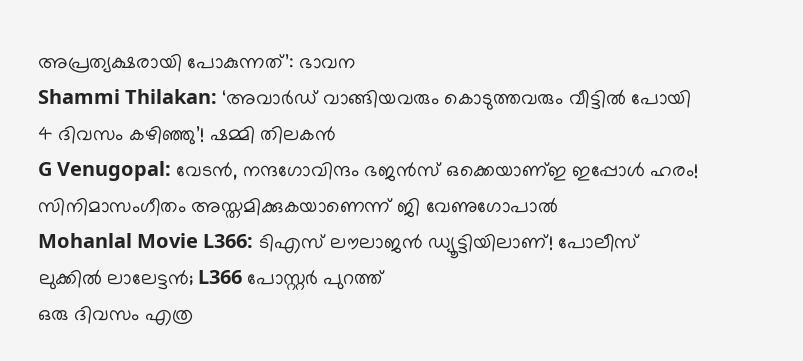അപ്രത്യക്ഷരായി പോകുന്നത്’: ഭാവന
Shammi Thilakan: ‘അവാർഡ് വാങ്ങിയവരും കൊടുത്തവരും വീട്ടിൽ പോയി 4 ദിവസം കഴിഞ്ഞു’! ഷമ്മി തിലകന്‍
G Venugopal: വേടൻ, നന്ദഗോവിന്ദം ഭജൻസ് ഒക്കെയാണ്ഇ ഇപ്പോൾ ഹരം! സിനിമാസംഗീതം അസ്തമിക്കുകയാണെന്ന് ജി വേണുഗോപാല്‍
Mohanlal Movie L366: ടിഎസ് ലൗലാജൻ ഡ്യൂട്ടിയിലാണ്! പോലീസ് ലുക്കിൽ ലാലേട്ടൻ; L366 പോസ്റ്റർ പുറത്ത്
ഒരു ദിവസം എത്ര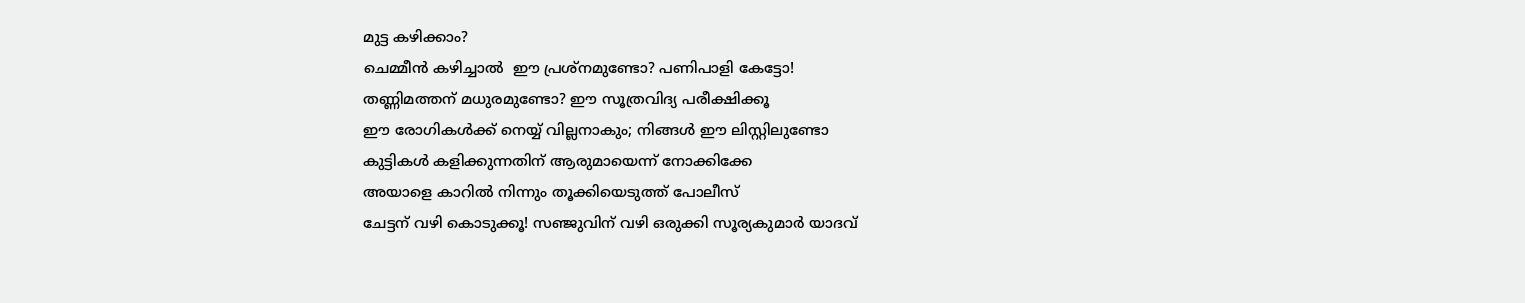മുട്ട കഴിക്കാം?
ചെമ്മീന്‍ കഴിച്ചാല്‍  ഈ പ്രശ്‌നമുണ്ടോ? പണിപാളി കേട്ടോ!
തണ്ണിമത്തന് മധുരമുണ്ടോ? ഈ സൂത്രവിദ്യ പരീക്ഷിക്കൂ
ഈ രോഗികൾക്ക് നെയ്യ് വില്ലനാകും; നിങ്ങൾ ഈ ലിസ്റ്റിലുണ്ടോ
കുട്ടികൾ കളിക്കുന്നതിന് ആരുമായെന്ന് നോക്കിക്കേ
അയാളെ കാറിൽ നിന്നും തൂക്കിയെടുത്ത് പോലീസ്
ചേട്ടന് വഴി കൊടുക്കൂ! സഞ്ജുവിന് വഴി ഒരുക്കി സൂര്യകുമാർ യാദവ്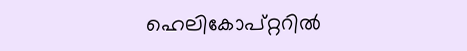ഹെലികോപ്റ്ററിൽ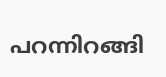പറന്നിറങ്ങി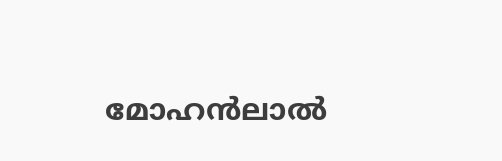മോഹൻലാൽ